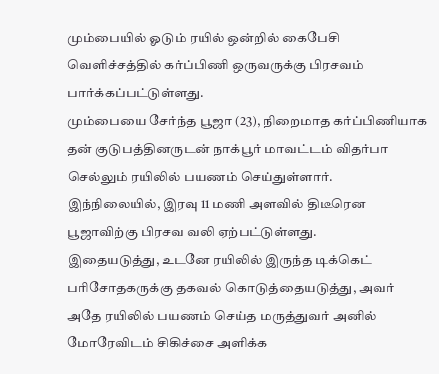மும்பையில் ஓடும் ரயில் ஒன்றில் கைபேசி வெளிச்சத்தில் கர்ப்பிணி ஒருவருக்கு பிரசவம் பார்க்கப்பட்டுள்ளது.
மும்பையை சேர்ந்த பூஜா (23), நிறைமாத கர்ப்பிணியாக தன் குடுபத்தினருடன் நாக்பூர் மாவட்டம் விதர்பா செல்லும் ரயிலில் பயணம் செய்துள்ளார்.
இந்நிலையில், இரவு 11 மணி அளவில் திடீரென பூஜாவிற்கு பிரசவ வலி ஏற்பட்டுள்ளது.
இதையடுத்து, உடனே ரயிலில் இருந்த டிக்கெட் பரிசோதகருக்கு தகவல் கொடுத்தையடுத்து, அவர் அதே ரயிலில் பயணம் செய்த மருத்துவர் அனில் மோரேவிடம் சிகிச்சை அளிக்க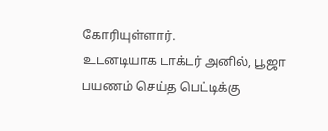கோரியுள்ளார்.
உடனடியாக டாக்டர் அனில், பூஜா பயணம் செய்த பெட்டிக்கு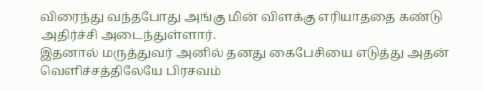விரைந்து வந்தபோது அங்கு மின் விளக்கு எரியாததை கண்டு அதிர்ச்சி அடைந்துள்ளார்.
இதனால் மருத்துவர் அனில் தனது கைபேசியை எடுத்து அதன் வெளிச்சத்திலேயே பிரசவம்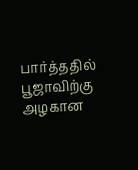பார்த்ததில் பூஜாவிற்கு அழகான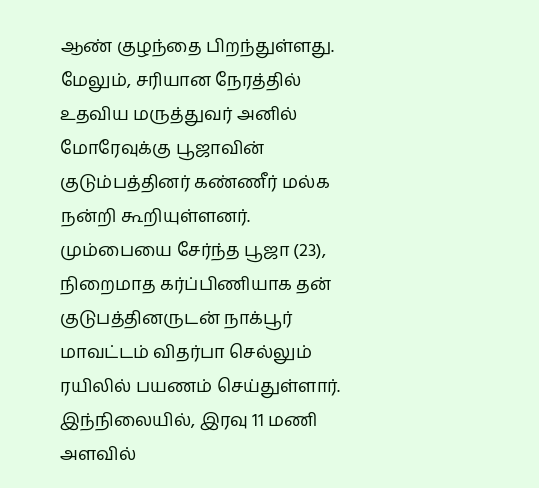ஆண் குழந்தை பிறந்துள்ளது.
மேலும், சரியான நேரத்தில் உதவிய மருத்துவர் அனில் மோரேவுக்கு பூஜாவின் குடும்பத்தினர் கண்ணீர் மல்க நன்றி கூறியுள்ளனர்.
மும்பையை சேர்ந்த பூஜா (23), நிறைமாத கர்ப்பிணியாக தன் குடுபத்தினருடன் நாக்பூர் மாவட்டம் விதர்பா செல்லும் ரயிலில் பயணம் செய்துள்ளார்.
இந்நிலையில், இரவு 11 மணி அளவில்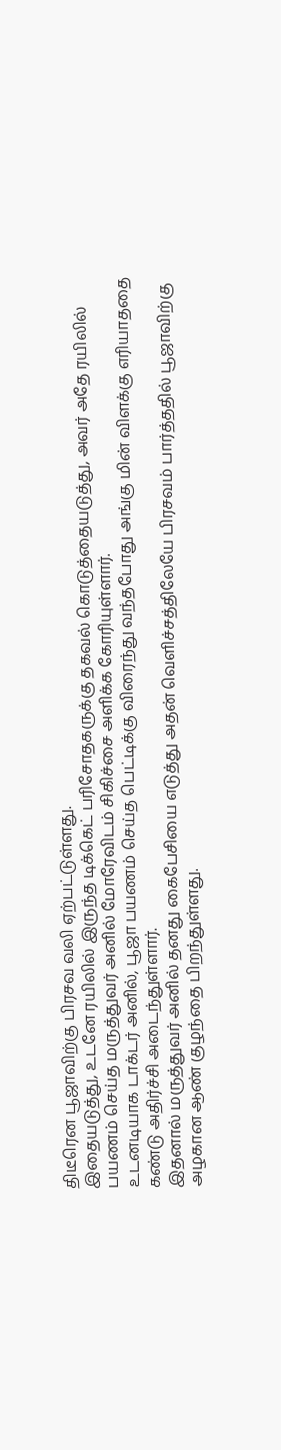திடீரென பூஜாவிற்கு பிரசவ வலி ஏற்பட்டுள்ளது.
இதையடுத்து, உடனே ரயிலில் இருந்த டிக்கெட் பரிசோதகருக்கு தகவல் கொடுத்தையடுத்து, அவர் அதே ரயிலில் பயணம் செய்த மருத்துவர் அனில் மோரேவிடம் சிகிச்சை அளிக்க கோரியுள்ளார்.
உடனடியாக டாக்டர் அனில், பூஜா பயணம் செய்த பெட்டிக்கு விரைந்து வந்தபோது அங்கு மின் விளக்கு எரியாததை கண்டு அதிர்ச்சி அடைந்துள்ளார்.
இதனால் மருத்துவர் அனில் தனது கைபேசியை எடுத்து அதன் வெளிச்சத்திலேயே பிரசவம் பார்த்ததில் பூஜாவிற்கு அழகான ஆண் குழந்தை பிறந்துள்ளது.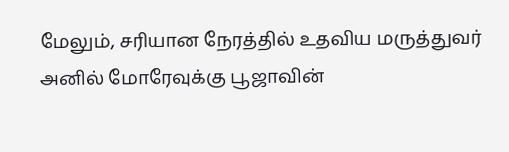மேலும், சரியான நேரத்தில் உதவிய மருத்துவர் அனில் மோரேவுக்கு பூஜாவின்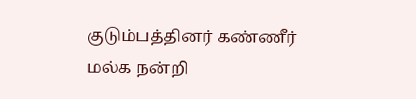குடும்பத்தினர் கண்ணீர் மல்க நன்றி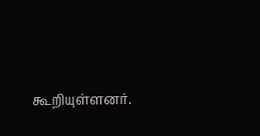கூறியுள்ளனர்.